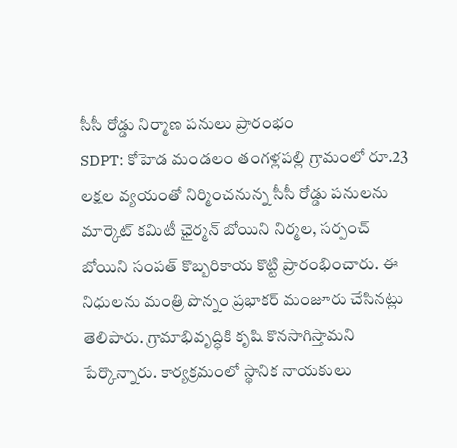సీసీ రోడ్డు నిర్మాణ పనులు ప్రారంభం
SDPT: కోహెడ మండలం తంగళ్లపల్లి గ్రామంలో రూ.23 లక్షల వ్యయంతో నిర్మించనున్న సీసీ రోడ్డు పనులను మార్కెట్ కమిటీ ఛైర్మన్ బోయిని నిర్మల, సర్పంచ్ బోయిని సంపత్ కొబ్బరికాయ కొట్టి ప్రారంభించారు. ఈ నిధులను మంత్రి పొన్నం ప్రభాకర్ మంజూరు చేసినట్లు తెలిపారు. గ్రామాభివృద్ధికి కృషి కొనసాగిస్తామని పేర్కొన్నారు. కార్యక్రమంలో స్థానిక నాయకులు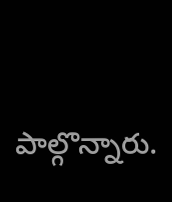పాల్గొన్నారు.